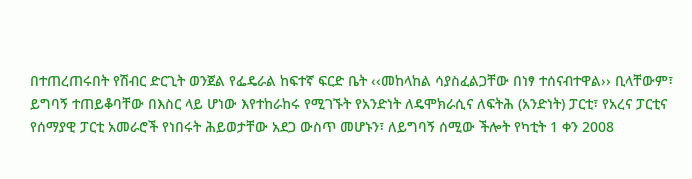በተጠረጠሩበት የሽብር ድርጊት ወንጀል የፌዴራል ከፍተኛ ፍርድ ቤት ‹‹መከላከል ሳያስፈልጋቸው በነፃ ተሰናብተዋል›› ቢላቸውም፣ ይግባኝ ተጠይቆባቸው በእስር ላይ ሆነው እየተከራከሩ የሚገኙት የአንድነት ለዴሞክራሲና ለፍትሕ (አንድነት) ፓርቲ፣ የአረና ፓርቲና የሰማያዊ ፓርቲ አመራሮች የነበሩት ሕይወታቸው አደጋ ውስጥ መሆኑን፣ ለይግባኝ ሰሚው ችሎት የካቲት 1 ቀን 2008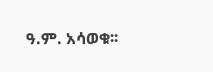ዓ.ም. አሳወቁ፡፡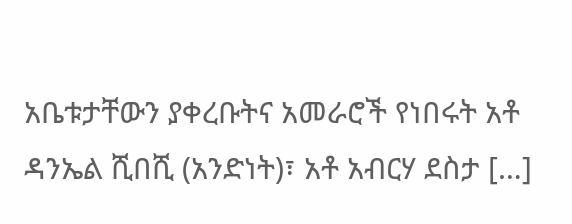አቤቱታቸውን ያቀረቡትና አመራሮች የነበሩት አቶ ዳንኤል ሺበሺ (አንድነት)፣ አቶ አብርሃ ደስታ […]